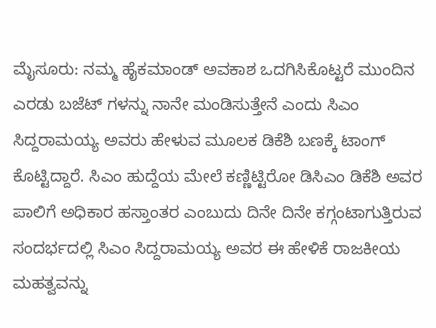ಮೈಸೂರು: ನಮ್ಮ ಹೈಕಮಾಂಡ್ ಅವಕಾಶ ಒದಗಿಸಿಕೊಟ್ಟರೆ ಮುಂದಿನ ಎರಡು ಬಜೆಟ್ ಗಳನ್ನು ನಾನೇ ಮಂಡಿಸುತ್ತೇನೆ ಎಂದು ಸಿಎಂ ಸಿದ್ದರಾಮಯ್ಯ ಅವರು ಹೇಳುವ ಮೂಲಕ ಡಿಕೆಶಿ ಬಣಕ್ಕೆ ಟಾಂಗ್ ಕೊಟ್ಟಿದ್ದಾರೆ. ಸಿಎಂ ಹುದ್ದೆಯ ಮೇಲೆ ಕಣ್ಣಿಟ್ಟಿರೋ ಡಿಸಿಎಂ ಡಿಕೆಶಿ ಅವರ ಪಾಲಿಗೆ ಅಧಿಕಾರ ಹಸ್ತಾಂತರ ಎಂಬುದು ದಿನೇ ದಿನೇ ಕಗ್ಗಂಟಾಗುತ್ತಿರುವ ಸಂದರ್ಭದಲ್ಲಿ ಸಿಎಂ ಸಿದ್ದರಾಮಯ್ಯ ಅವರ ಈ ಹೇಳಿಕೆ ರಾಜಕೀಯ ಮಹತ್ವವನ್ನು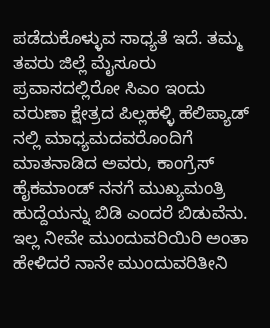ಪಡೆದುಕೊಳ್ಳುವ ಸಾಧ್ಯತೆ ಇದೆ. ತಮ್ಮ ತವರು ಜಿಲ್ಲೆ ಮೈಸೂರು ಪ್ರವಾಸದಲ್ಲಿರೋ ಸಿಎಂ ಇಂದು ವರುಣಾ ಕ್ಷೇತ್ರದ ಪಿಲ್ಲಹಳ್ಳಿ ಹೆಲಿಪ್ಯಾಡ್ ನಲ್ಲಿ ಮಾಧ್ಯಮದವರೊಂದಿಗೆ ಮಾತನಾಡಿದ ಅವರು, ಕಾಂಗ್ರೆಸ್ ಹೈಕಮಾಂಡ್ ನನಗೆ ಮುಖ್ಯಮಂತ್ರಿ ಹುದ್ದೆಯನ್ನು ಬಿಡಿ ಎಂದರೆ ಬಿಡುವೆನು. ಇಲ್ಲ ನೀವೇ ಮುಂದುವರಿಯಿರಿ ಅಂತಾ ಹೇಳಿದರೆ ನಾನೇ ಮುಂದುವರಿತೀನಿ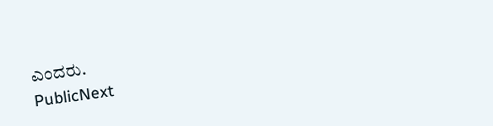ಎಂದರು.
PublicNext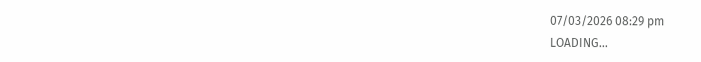07/03/2026 08:29 pm
LOADING...